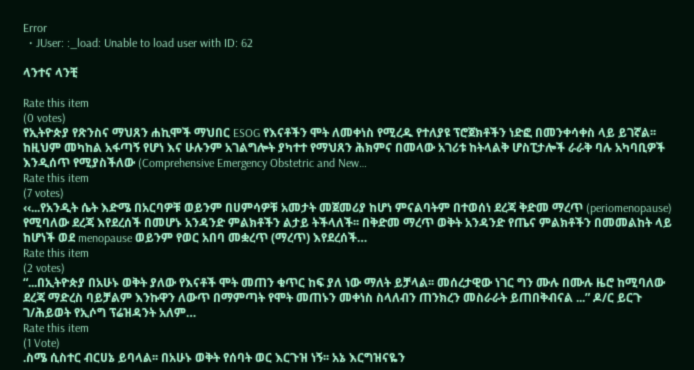Error
  • JUser: :_load: Unable to load user with ID: 62

ላንተና ላንቺ

Rate this item
(0 votes)
የኢትዮጵያ የጽንስና ማህጸን ሐኪሞች ማህበር ESOG የእናቶችን ሞት ለመቀነስ የሚረዱ የተለያዩ ፕሮጀክቶችን ነድፎ በመንቀሳቀስ ላይ ይገኛል፡፡ ከዚህም መካከል አፋጣኝ የሆነ እና ሁሉንም አገልግሎት ያካተተ የማህጸን ሕክምና በመላው አገሪቱ ከትላልቅ ሆስፒታሎች ራራቅ ባሉ አካባቢዎች እንዲሰጥ የሚያስችለው (Comprehensive Emergency Obstetric and New…
Rate this item
(7 votes)
‹‹...የአንዲት ሴት እድሜ በአርባዎቹ ወይንም በሀምሳዎቹ አመታት መጀመሪያ ከሆነ ምናልባትም በተወሰነ ደረጃ ቅድመ ማረጥ (periomenopause) የሚባለው ደረጃ እየደረሰች በመሆኑ አንዳንድ ምልክቶችን ልታይ ትችላለች፡፡ በቅድመ ማረጥ ወቅት አንዳንድ የጤና ምልክቶችን በመመልከት ላይ ከሆነች ወደ menopause ወይንም የወር አበባ መቋረጥ (ማረጥ) እየደረሰች…
Rate this item
(2 votes)
“...በኢትዮጵያ በአሁኑ ወቅት ያለው የእናቶች ሞት መጠን ቁጥር ከፍ ያለ ነው ማለት ይቻላል፡፡ መሰረታዊው ነገር ግን ሙሉ በሙሉ ዜሮ ከሚባለው ደረጃ ማድረስ ባይቻልም እንኩዋን ለውጥ በማምጣት የሞት መጠኑን መቀነስ ስላለብን ጠንክረን መስራራት ይጠበቅብናል ...” ዶ/ር ይርጉ ገ/ሕይወት የኢሶግ ፕሬዝዳንት አለም…
Rate this item
(1 Vote)
.ስሜ ሲስተር ብርሀኔ ይባላል፡፡ በአሁኑ ወቅት የሰባት ወር እርጉዝ ነኝ፡፡ አኔ እርግዝናዬን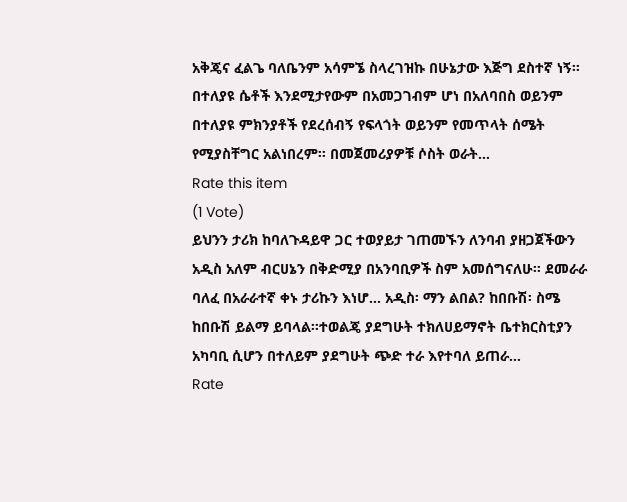አቅጄና ፈልጌ ባለቤንም አሳምኜ ስላረገዝኩ በሁኔታው እጅግ ደስተኛ ነኝ፡፡ በተለያዩ ሴቶች እንደሚታየውም በአመጋገብም ሆነ በአለባበስ ወይንም በተለያዩ ምክንያቶች የደረሰብኝ የፍላጎት ወይንም የመጥላት ሰሜት የሚያስቸግር አልነበረም፡፡ በመጀመሪያዎቹ ሶስት ወራት…
Rate this item
(1 Vote)
ይህንን ታሪክ ከባለጉዳይዋ ጋር ተወያይታ ገጠመኙን ለንባብ ያዘጋጀችውን አዲስ አለም ብርሀኔን በቅድሚያ በአንባቢዎች ስም አመሰግናለሁ፡፡ ደመራራ ባለፈ በአራራተኛ ቀኑ ታሪኩን እነሆ... አዲስ፡ ማን ልበል? ከበቡሽ፡ ስሜ ከበቡሽ ይልማ ይባላል፡፡ተወልጄ ያደግሁት ተክለሀይማኖት ቤተክርስቲያን አካባቢ ሲሆን በተለይም ያደግሁት ጭድ ተራ እየተባለ ይጠራ…
Rate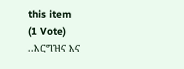this item
(1 Vote)
..እርግዝና እና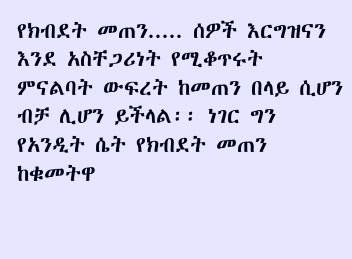የክብደት መጠን..... ሰዎች እርግዝናን እንደ አስቸጋሪነት የሚቆጥሩት ምናልባት ውፍረት ከመጠን በላይ ሲሆን ብቻ ሊሆን ይችላል፡፡ ነገር ግን የአንዲት ሴት የክብደት መጠን ከቁመትዋ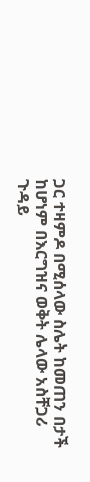ጋር ተዛምዶ በሚሰላው ስሌት ከመጠን በታች ከሆነም በእርግዝና ወቅት ሌላው አስቸጋሪ ጉዳይ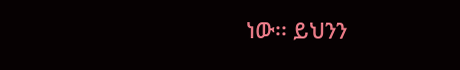ነው፡፡ ይህንን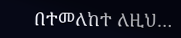በተመለከተ ለዚህ…